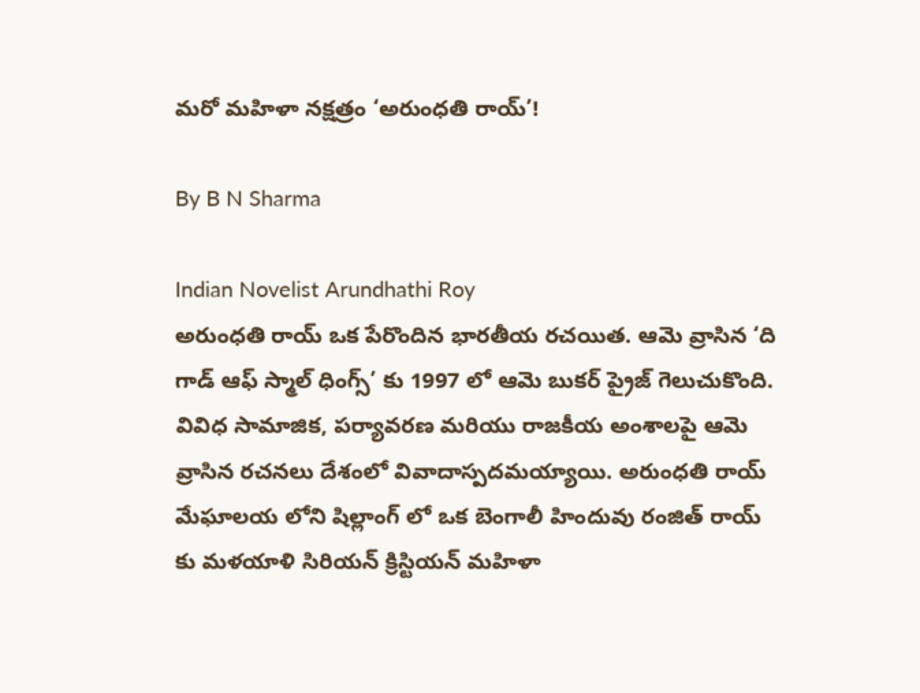మరో మహిళా నక్షత్రం ‘అరుంధతి రాయ్’!

By B N Sharma

Indian Novelist Arundhathi Roy
అరుంధతి రాయ్ ఒక పేరొందిన భారతీయ రచయిత. ఆమె వ్రాసిన ‘ది గాడ్ ఆఫ్ స్మాల్ ధింగ్స్’ కు 1997 లో ఆమె బుకర్ ప్రైజ్ గెలుచుకొంది. వివిధ సామాజిక, పర్యావరణ మరియు రాజకీయ అంశాలపై ఆమె వ్రాసిన రచనలు దేశంలో వివాదాస్పదమయ్యాయి. అరుంధతి రాయ్ మేఘాలయ లోని షిల్లాంగ్ లో ఒక బెంగాలీ హిందువు రంజిత్ రాయ్ కు మళయాళి సిరియన్ క్రిస్టియన్ మహిళా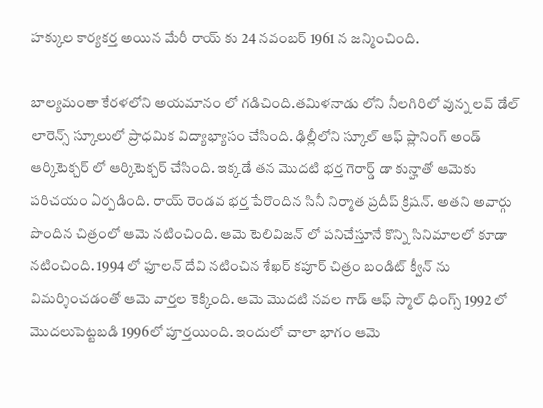హక్కుల కార్యకర్త అయిన మేరీ రాయ్ కు 24 నవంబర్ 1961 న జన్మించింది.

బాల్యమంతా కేరళలోని అయమానం లో గడిచింది.తమిళనాడు లోని నీలగిరిలో వున్న లవ్ డేల్ లారెన్స్ స్కూలులో ప్రాధమిక విద్యాభ్యాసం చేసింది. ఢిల్లీలోని స్కూల్ ఆఫ్ ప్లానింగ్ అండ్ ఆర్కిటెక్చర్ లో ఆర్కిటెక్చర్ చేసింది. ఇక్కడే తన మొదటి భర్త గెరార్డ్ డా కున్హాతో ఆమెకు పరిచయం ఏర్పడింది. రాయ్ రెండవ భర్త పేరొందిన సినీ నిర్మాత ప్రదీప్ క్రిషన్. అతని అవార్గు పొందిన చిత్రంలో ఆమె నటించింది. ఆమె టెలివిజన్ లో పనిచేస్తూనే కొన్ని సినిమాలలో కూడా నటించింది. 1994 లో ఫూలన్ దేవి నటించిన శేఖర్ కపూర్ చిత్రం బండిట్ క్వీన్ ను విమర్శించడంతో ఆమె వార్తల కెక్కింది. ఆమె మొదటి నవల గాడ్ ఆఫ్ స్మాల్ ధింగ్స్ 1992 లో మొదలుపెట్టబడి 1996లో పూర్తయింది. ఇందులో చాలా భాగం ఆమె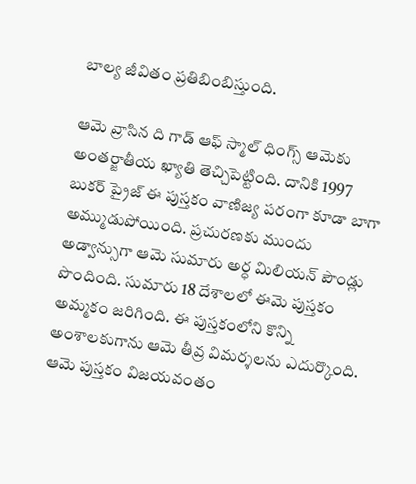బాల్య జీవితం ప్రతిబింబిస్తుంది.

ఆమె వ్రాసిన ది గాడ్ ఆఫ్ స్మాల్ ధింగ్స్ ఆమెకు అంతర్జాతీయ ఖ్యాతి తెచ్చిపెట్టింది. దానికి 1997 బుకర్ ప్రైజ్ ఈ పుస్తకం వాణిజ్య పరంగా కూడా బాగా అమ్ముడుపోయింది. ప్రచురణకు ముందు అడ్వాన్సుగా ఆమె సుమారు అర్ధ మిలియన్ పౌండ్లు పొందింది. సుమారు 18 దేశాలలో ఈమె పుస్తకం అమ్మకం జరిగింది. ఈ పుస్తకంలోని కొన్ని అంశాలకుగాను ఆమె తీవ్ర విమర్శలను ఎదుర్కొంది. ఆమె పుస్తకం విజయవంతం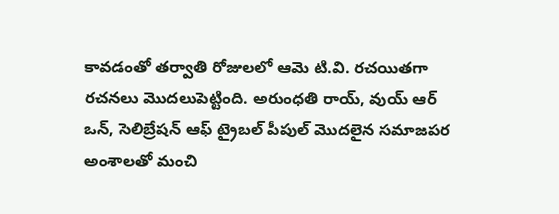కావడంతో తర్వాతి రోజులలో ఆమె టి.వి. రచయితగా రచనలు మొదలుపెట్టింది. అరుంధతి రాయ్, వుయ్ ఆర్ ఒన్, సెలిబ్రేషన్ ఆఫ్ ట్రైబల్ పీపుల్ మొదలైన సమాజపర అంశాలతో మంచి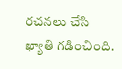రచనలు చేసి ఖ్యాతి గడించింది.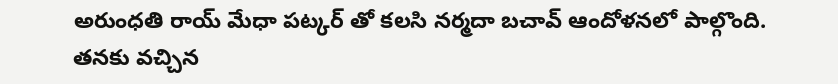అరుంధతి రాయ్ మేధా పట్కర్ తో కలసి నర్మదా బచావ్ ఆందోళనలో పాల్గొంది. తనకు వచ్చిన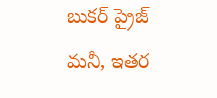బుకర్ ప్రైజ్ మనీ, ఇతర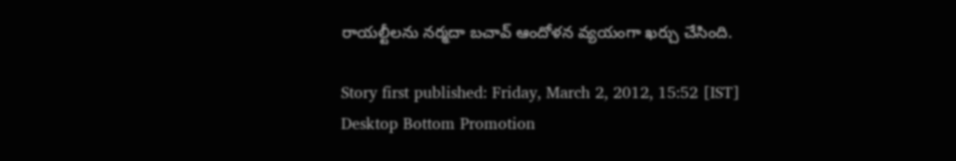రాయల్టీలను నర్మదా బచావ్ ఆందోళన వ్యయంగా ఖర్చు చేసింది.

Story first published: Friday, March 2, 2012, 15:52 [IST]
Desktop Bottom Promotion